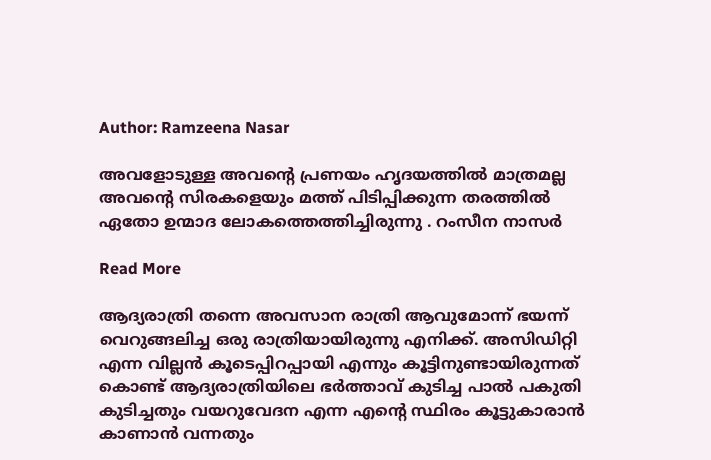Author: Ramzeena Nasar

അവളോടുള്ള അവന്റെ പ്രണയം ഹൃദയത്തിൽ മാത്രമല്ല അവന്റെ സിരകളെയും മത്ത് പിടിപ്പിക്കുന്ന തരത്തിൽ ഏതോ ഉന്മാദ ലോകത്തെത്തിച്ചിരുന്നു . റംസീന നാസർ

Read More

ആദ്യരാത്രി തന്നെ അവസാന രാത്രി ആവുമോന്ന് ഭയന്ന് വെറുങ്ങലിച്ച ഒരു രാത്രിയായിരുന്നു എനിക്ക്. അസിഡിറ്റി എന്ന വില്ലൻ കൂടെപ്പിറപ്പായി എന്നും കൂട്ടിനുണ്ടായിരുന്നത് കൊണ്ട് ആദ്യരാത്രിയിലെ ഭർത്താവ് കുടിച്ച പാൽ പകുതി കുടിച്ചതും വയറുവേദന എന്ന എന്റെ സ്ഥിരം കൂട്ടുകാരാൻ കാണാൻ വന്നതും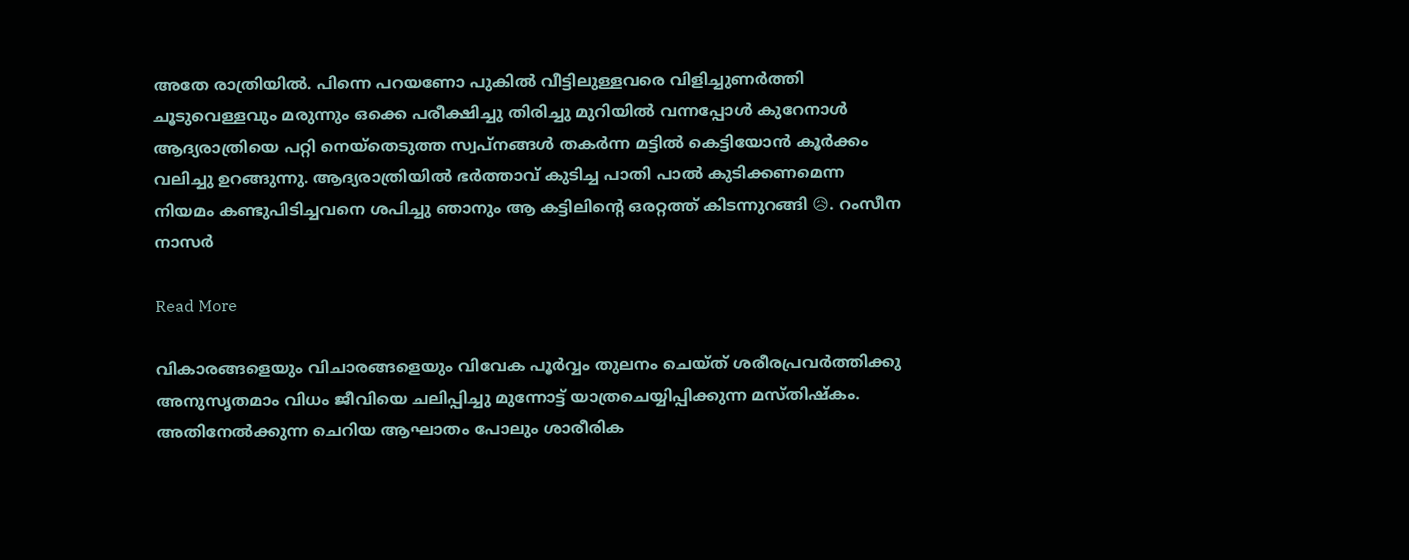അതേ രാത്രിയിൽ. പിന്നെ പറയണോ പുകിൽ വീട്ടിലുള്ളവരെ വിളിച്ചുണർത്തി ചൂടുവെള്ളവും മരുന്നും ഒക്കെ പരീക്ഷിച്ചു തിരിച്ചു മുറിയിൽ വന്നപ്പോൾ കുറേനാൾ ആദ്യരാത്രിയെ പറ്റി നെയ്തെടുത്ത സ്വപ്നങ്ങൾ തകർന്ന മട്ടിൽ കെട്ടിയോൻ കൂർക്കം വലിച്ചു ഉറങ്ങുന്നു. ആദ്യരാത്രിയിൽ ഭർത്താവ് കുടിച്ച പാതി പാൽ കുടിക്കണമെന്ന നിയമം കണ്ടുപിടിച്ചവനെ ശപിച്ചു ഞാനും ആ കട്ടിലിന്റെ ഒരറ്റത്ത് കിടന്നുറങ്ങി 😥. റംസീന നാസർ

Read More

വികാരങ്ങളെയും വിചാരങ്ങളെയും വിവേക പൂർവ്വം തുലനം ചെയ്ത് ശരീരപ്രവർത്തിക്കു അനുസൃതമാം വിധം ജീവിയെ ചലിപ്പിച്ചു മുന്നോട്ട് യാത്രചെയ്യിപ്പിക്കുന്ന മസ്തിഷ്കം. അതിനേൽക്കുന്ന ചെറിയ ആഘാതം പോലും ശാരീരിക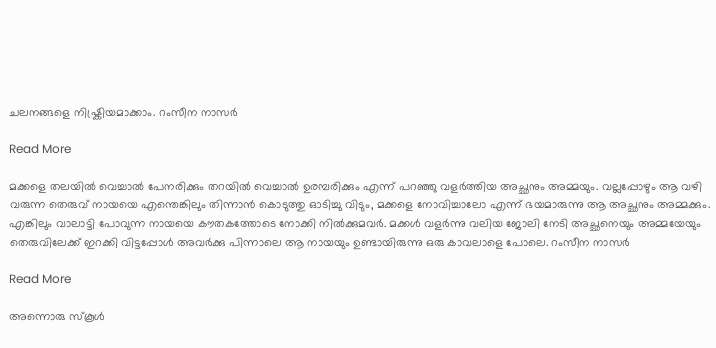ചലനങ്ങളെ നിഷ്ക്രിയമാക്കാം. റംസീന നാസർ

Read More

മക്കളെ തലയിൽ വെച്ചാൽ പേനരിക്കും തറയിൽ വെച്ചാൽ ഉരമ്പരിക്കും എന്ന് പറഞ്ഞു വളർത്തിയ അച്ഛനും അമ്മയും. വല്ലപ്പോഴും ആ വഴി വരുന്ന തെരുവ്‌ നായയെ എന്തെങ്കിലും തിന്നാൻ കൊടുത്തു ഓടിച്ചു വിടും, മക്കളെ നോവിച്ചാലോ എന്ന് ഭയമാരുന്നു ആ അച്ഛനും അമ്മക്കും. എങ്കിലും വാലാട്ടി പോവുന്ന നായയെ കൗതകത്തോടെ നോക്കി നിൽക്കുമവർ. മക്കൾ വളർന്നു വലിയ ജോലി നേടി അച്ഛനെയും അമ്മയേയും തെരുവിലേക്ക് ഇറക്കി വിട്ടപ്പോൾ അവർക്കു പിന്നാലെ ആ നായയും ഉണ്ടായിരുന്നു ഒരു കാവലാളെ പോലെ. റംസീന നാസർ

Read More

അന്നൊരു സ്കൂൾ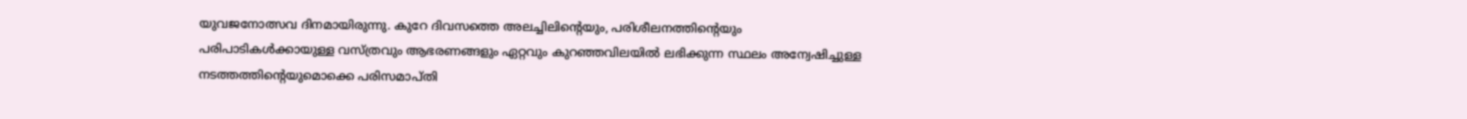യുവജനോത്സവ ദിനമായിരുന്നു. കുറേ ദിവസത്തെ അലച്ചിലിന്റെയും, പരിശീലനത്തിന്റെയും പരിപാടികൾക്കായുള്ള വസ്ത്രവും ആഭരണങ്ങളും ഏറ്റവും കുറഞ്ഞവിലയിൽ ലഭിക്കുന്ന സ്ഥലം അന്വേഷിച്ചുള്ള നടത്തത്തിന്റെയുമൊക്കെ പരിസമാപ്തി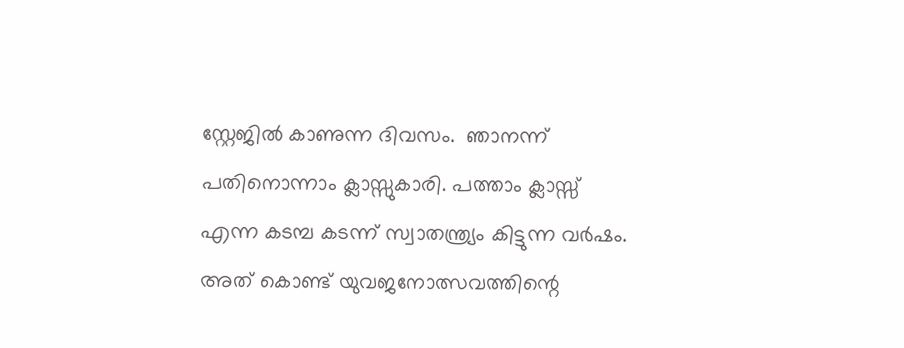സ്റ്റേജിൽ കാണുന്ന ദിവസം.  ഞാനന്ന് പതിനൊന്നാം ക്ലാസ്സുകാരി. പത്താം ക്ലാസ്സ് എന്ന കടമ്പ കടന്ന് സ്വാതന്ത്ര്യം കിട്ടുന്ന വർഷം. അത് കൊണ്ട് യുവജനോത്സവത്തിന്റെ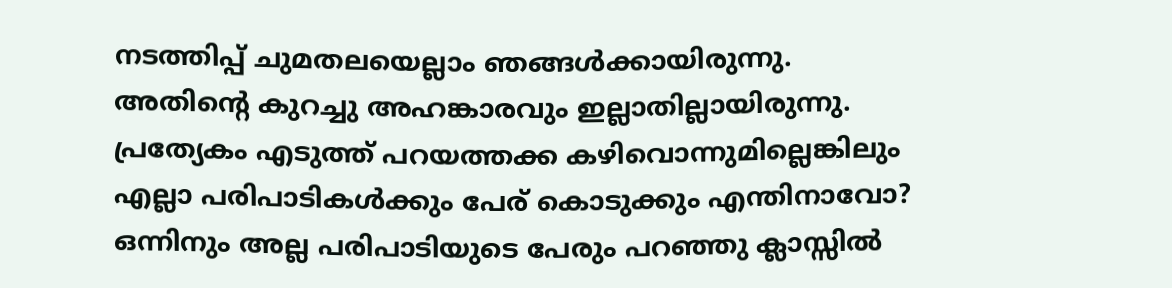നടത്തിപ്പ് ചുമതലയെല്ലാം ഞങ്ങൾക്കായിരുന്നു. അതിന്റെ കുറച്ചു അഹങ്കാരവും ഇല്ലാതില്ലായിരുന്നു. പ്രത്യേകം എടുത്ത് പറയത്തക്ക കഴിവൊന്നുമില്ലെങ്കിലും എല്ലാ പരിപാടികൾക്കും പേര് കൊടുക്കും എന്തിനാവോ? ഒന്നിനും അല്ല പരിപാടിയുടെ പേരും പറഞ്ഞു ക്ലാസ്സിൽ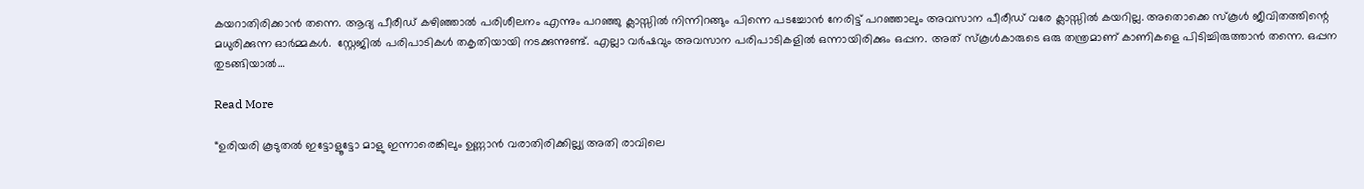കയറാതിരിക്കാൻ തന്നെ. ആദ്യ പീരീഡ് കഴിഞ്ഞാൽ പരിശീലനം എന്നും പറഞ്ഞു ക്ലാസ്സിൽ നിന്നിറങ്ങും പിന്നെ പടച്ചോൻ നേരിട്ട് പറഞ്ഞാലും അവസാന പീരീഡ് വരേ ക്ലാസ്സിൽ കയറില്ല. അതൊക്കെ സ്കൂൾ ജീവിതത്തിന്റെ മധുരിക്കുന്ന ഓർമ്മകൾ.  സ്റ്റേജിൽ പരിപാടികൾ തകൃതിയായി നടക്കുന്നുണ്ട്. എല്ലാ വർഷവും അവസാന പരിപാടികളിൽ ഒന്നായിരിക്കും ഒപ്പന. അത് സ്കൂൾകാരുടെ ഒരു തന്ത്രമാണ് കാണികളെ പിടിച്ചിരുത്താൻ തന്നെ. ഒപ്പന തുടങ്ങിയാൽ…

Read More

“ഉരിയരി കൂടുതൽ ഇട്ടോളൂട്ടോ മാളു ഇന്നാരെങ്കിലും ഉണ്ണാൻ വരാതിരിക്കില്ല്യ അതി രാവിലെ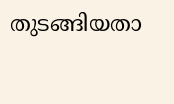തുടങ്ങിയതാ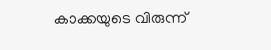കാക്കയുടെ വിരുന്ന്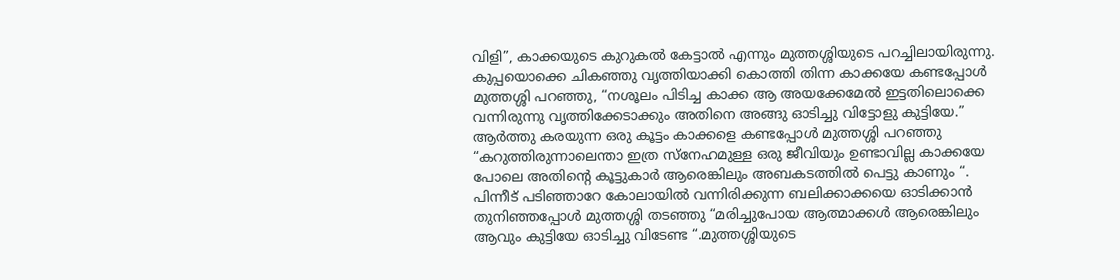വിളി”, കാക്കയുടെ കുറുകൽ കേട്ടാൽ എന്നും മുത്തശ്ശിയുടെ പറച്ചിലായിരുന്നു. കുപ്പയൊക്കെ ചികഞ്ഞു വൃത്തിയാക്കി കൊത്തി തിന്ന കാക്കയേ കണ്ടപ്പോൾ മുത്തശ്ശി പറഞ്ഞു, “നശൂലം പിടിച്ച കാക്ക ആ അയക്കേമേൽ ഇട്ടതിലൊക്കെ വന്നിരുന്നു വൃത്തിക്കേടാക്കും അതിനെ അങ്ങു ഓടിച്ചു വിട്ടോളു കുട്ടിയേ.” ആർത്തു കരയുന്ന ഒരു കൂട്ടം കാക്കളെ കണ്ടപ്പോൾ മുത്തശ്ശി പറഞ്ഞു “കറുത്തിരുന്നാലെന്താ ഇത്ര സ്നേഹമുള്ള ഒരു ജീവിയും ഉണ്ടാവില്ല കാക്കയേ പോലെ അതിന്റെ കൂട്ടുകാർ ആരെങ്കിലും അബകടത്തിൽ പെട്ടു കാണും “. പിന്നീട് പടിഞ്ഞാറേ കോലായിൽ വന്നിരിക്കുന്ന ബലിക്കാക്കയെ ഓടിക്കാൻ തുനിഞ്ഞപ്പോൾ മുത്തശ്ശി തടഞ്ഞു “മരിച്ചുപോയ ആത്മാക്കൾ ആരെങ്കിലും ആവും കുട്ടിയേ ഓടിച്ചു വിടേണ്ട “.മുത്തശ്ശിയുടെ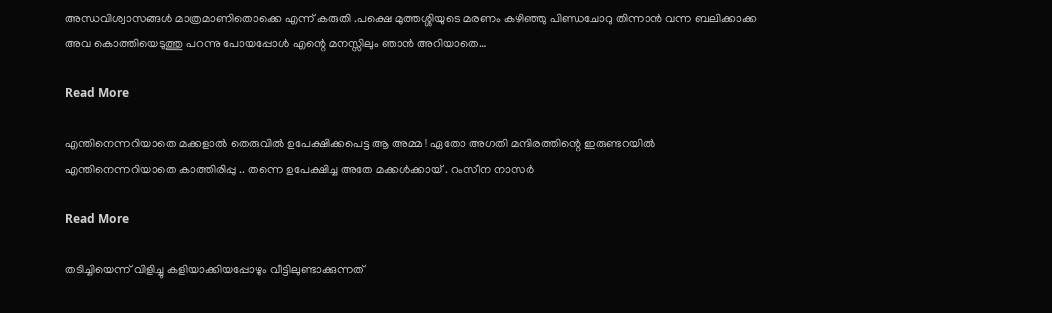അന്ധവിശ്വാസങ്ങൾ മാത്രമാണിതൊക്കെ എന്ന് കരുതി .പക്ഷെ മുത്തശ്ശിയുടെ മരണം കഴിഞ്ഞു പിണ്ഡചോറു തിന്നാൻ വന്ന ബലിക്കാക്ക അവ കൊത്തിയെടുത്തു പറന്നു പോയപ്പോൾ എന്റെ മനസ്സിലും ഞാൻ അറിയാതെ…

Read More

എന്തിനെന്നറിയാതെ മക്കളാൽ തെരുവിൽ ഉപേക്ഷിക്കപെട്ട ആ അമ്മ ! ഏതോ അഗതി മന്ദിരത്തിന്റെ ഇരുണ്ടറയിൽ എന്തിനെന്നറിയാതെ കാത്തിരിപ്പു .. തന്നെ ഉപേക്ഷിച്ച അതേ മക്കൾക്കായ് . റംസീന നാസർ

Read More

തടിച്ചിയെന്ന് വിളിച്ചു കളിയാക്കിയപ്പോഴും വീട്ടിലുണ്ടാക്കുന്നത്‌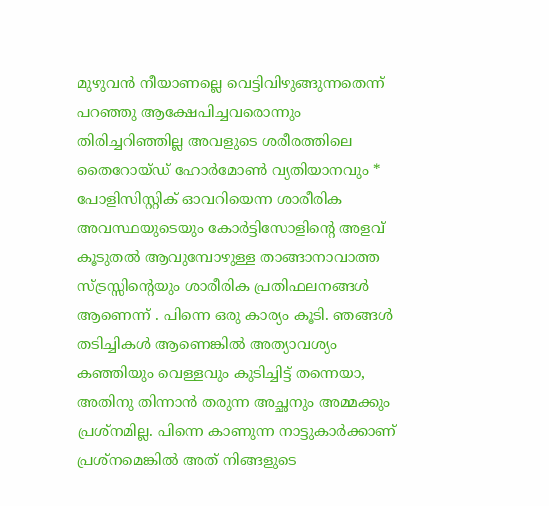മുഴുവൻ നീയാണല്ലെ വെട്ടിവിഴുങ്ങുന്നതെന്ന് പറഞ്ഞു ആക്ഷേപിച്ചവരൊന്നും തിരിച്ചറിഞ്ഞില്ല അവളുടെ ശരീരത്തിലെ തൈറോയ്ഡ് ഹോർമോൺ വ്യതിയാനവും * പോളിസിസ്റ്റിക് ഓവറിയെന്ന ശാരീരിക അവസ്ഥയുടെയും കോർട്ടിസോളിന്റെ അളവ് കൂടുതൽ ആവുമ്പോഴുള്ള താങ്ങാനാവാത്ത സ്ട്രസ്സിന്റെയും ശാരീരിക പ്രതിഫലനങ്ങൾ ആണെന്ന് . പിന്നെ ഒരു കാര്യം കൂടി. ഞങ്ങൾ തടിച്ചികൾ ആണെങ്കിൽ അത്യാവശ്യം കഞ്ഞിയും വെള്ളവും കുടിച്ചിട്ട് തന്നെയാ, അതിനു തിന്നാൻ തരുന്ന അച്ഛനും അമ്മക്കും പ്രശ്നമില്ല. പിന്നെ കാണുന്ന നാട്ടുകാർക്കാണ് പ്രശ്നമെങ്കിൽ അത് നിങ്ങളുടെ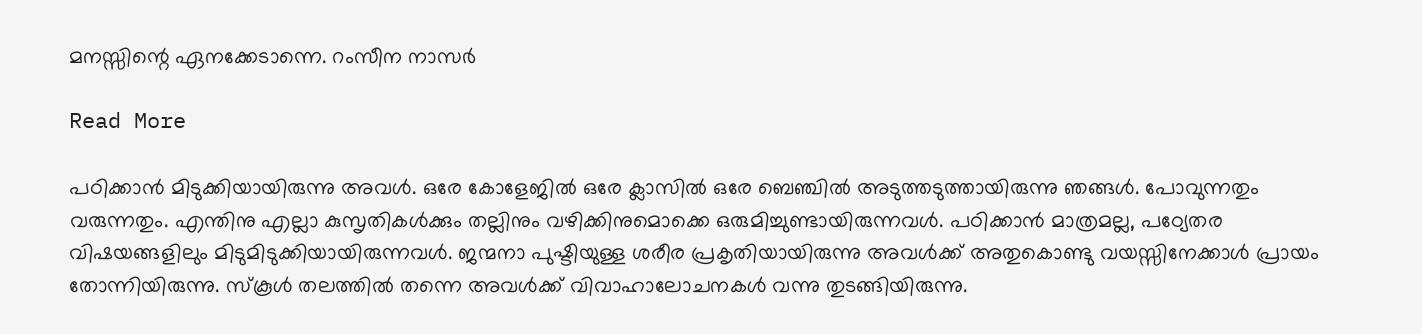മനസ്സിന്റെ ഏനക്കേടാന്നെ. റംസീന നാസർ

Read More

പഠിക്കാൻ മിടുക്കിയായിരുന്നു അവൾ. ഒരേ കോളേജിൽ ഒരേ ക്ലാസിൽ ഒരേ ബെഞ്ചിൽ അടുത്തടുത്തായിരുന്നു ഞങ്ങൾ. പോവുന്നതും വരുന്നതും. എന്തിനു എല്ലാ കുസൃതികൾക്കും തല്ലിനും വഴിക്കിനുമൊക്കെ ഒരുമിച്ചുണ്ടായിരുന്നവൾ. പഠിക്കാൻ മാത്രമല്ല, പഠ്യേതര വിഷയങ്ങളിലും മിടുമിടുക്കിയായിരുന്നവൾ. ജന്മനാ പുഷ്ടിയുള്ള ശരീര പ്രകൃതിയായിരുന്നു അവൾക്ക് അതുകൊണ്ടു വയസ്സിനേക്കാൾ പ്രായം തോന്നിയിരുന്നു. സ്കൂൾ തലത്തിൽ തന്നെ അവൾക്ക് വിവാഹാലോചനകൾ വന്നു തുടങ്ങിയിരുന്നു.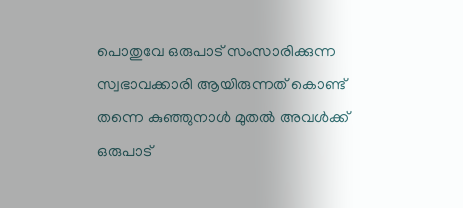പൊതുവേ ഒരുപാട് സംസാരിക്കുന്ന സ്വഭാവക്കാരി ആയിരുന്നത് കൊണ്ട് തന്നെ കുഞ്ഞുനാൾ മുതൽ അവൾക്ക് ഒരുപാട്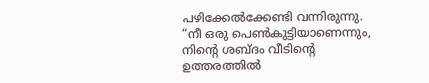പഴിക്കേൽക്കേണ്ടി വന്നിരുന്നു. “നീ ഒരു പെൺകുട്ടിയാണെന്നും, നിന്റെ ശബ്ദം വീടിന്റെ ഉത്തരത്തിൽ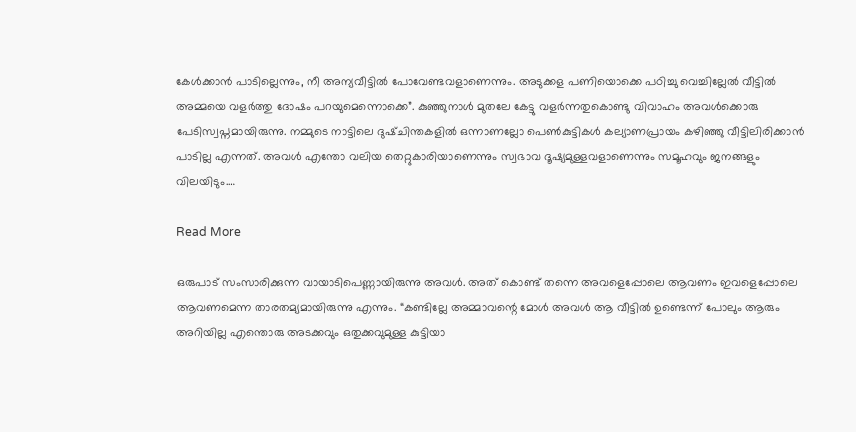കേൾക്കാൻ പാടില്ലെന്നും, നീ അന്യവീട്ടിൽ പോവേണ്ടവളാണെന്നും. അടുക്കള പണിയൊക്കെ പഠിച്ചു വെച്ചില്ലേൽ വീട്ടിൽ അമ്മയെ വളർത്തു ദോഷം പറയുമെന്നൊക്കെ”. കുഞ്ഞുനാൾ മുതലേ കേട്ടു വളർന്നതുകൊണ്ടു വിവാഹം അവൾക്കൊരു പേടിസ്വപ്നമായിരുന്നു. നമ്മുടെ നാട്ടിലെ ദുഷ്ചിന്തകളിൽ ഒന്നാണല്ലോ പെൺകുട്ടികൾ കല്യാണപ്രായം കഴിഞ്ഞു വീട്ടിലിരിക്കാൻ പാടില്ല എന്നത്‌. അവൾ എന്തോ വലിയ തെറ്റുകാരിയാണെന്നും സ്വഭാവ ദൂഷ്യമുള്ളവളാണെന്നും സമൂഹവും ജനങ്ങളും വിലയിടും.…

Read More

ഒരുപാട്‌ സംസാരിക്കുന്ന വായാടിപെണ്ണായിരുന്നു അവൾ. അത് കൊണ്ട് തന്നെ അവളെപ്പോലെ ആവണം ഇവളെപ്പോലെ ആവണമെന്ന താരതമ്യമായിരുന്നു എന്നും. “കണ്ടില്ലേ അമ്മാവന്റെ മോൾ അവൾ ആ വീട്ടിൽ ഉണ്ടെന്ന് പോലും ആരും അറിയില്ല എന്തൊരു അടക്കവും ഒതുക്കവുമുള്ള കുട്ടിയാ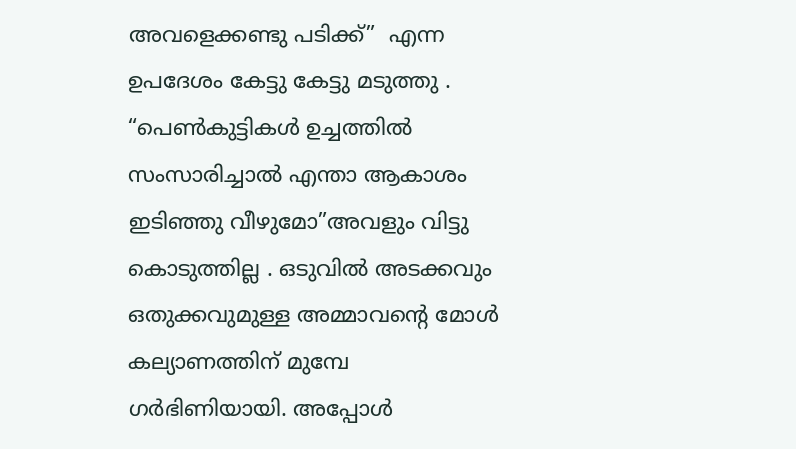അവളെക്കണ്ടു പടിക്ക്”  എന്ന ഉപദേശം കേട്ടു കേട്ടു മടുത്തു . “പെൺകുട്ടികൾ ഉച്ചത്തിൽ സംസാരിച്ചാൽ എന്താ ആകാശം ഇടിഞ്ഞു വീഴുമോ”അവളും വിട്ടു കൊടുത്തില്ല . ഒടുവിൽ അടക്കവും ഒതുക്കവുമുള്ള അമ്മാവന്റെ മോൾ കല്യാണത്തിന് മുമ്പേ ഗർഭിണിയായി. അപ്പോൾ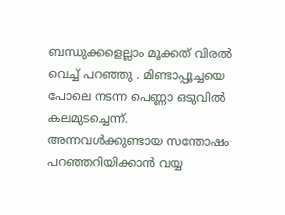ബന്ധുക്കളെല്ലാം മൂക്കത് വിരൽ വെച്ച് പറഞ്ഞു . മിണ്ടാപ്പൂച്ചയെ പോലെ നടന്ന പെണ്ണാ ഒടുവിൽ കലമുടച്ചെന്ന്. അന്നവൾക്കുണ്ടായ സന്തോഷം പറഞ്ഞറിയിക്കാൻ വയ്യ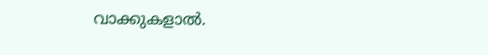വാക്കുകളാൽ.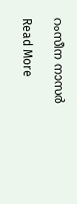റംസീന നാസർ

Read More